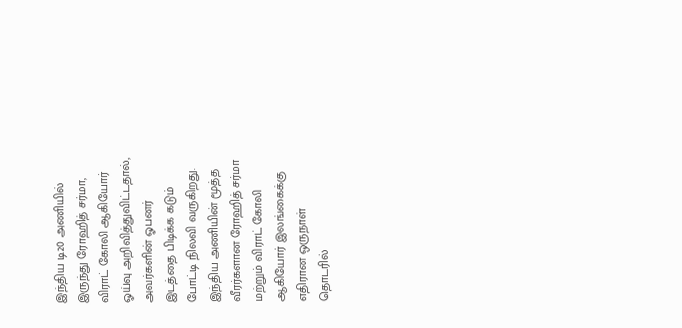இந்திய டி20 அணியில் இருந்து ரோஹித் சர்மா, விராட் கோலி ஆகியோர் ஓய்வு அறிவித்துவிட்டதால், அவர்களின் ஓபனர் இடத்தை பிடிக்க கடும் போட்டி நிலவி வருகிறது.
இந்திய அணியின் மூத்த வீரர்களான ரோஹித் சர்மா மற்றும் விராட் கோலி ஆகியோர் இலங்கைக்கு எதிரான ஒருநாள் தொடரில்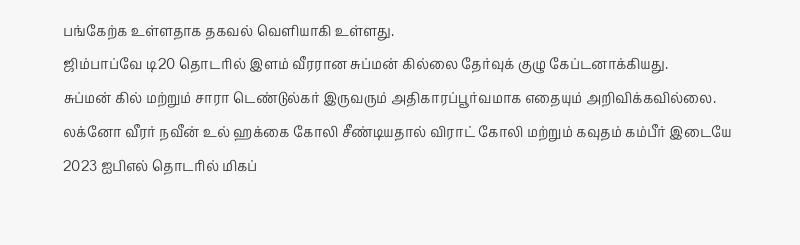பங்கேற்க உள்ளதாக தகவல் வெளியாகி உள்ளது.
ஜிம்பாப்வே டி20 தொடரில் இளம் வீரரான சுப்மன் கில்லை தேர்வுக் குழு கேப்டனாக்கியது.
சுப்மன் கில் மற்றும் சாரா டெண்டுல்கர் இருவரும் அதிகாரப்பூர்வமாக எதையும் அறிவிக்கவில்லை.
லக்னோ வீரர் நவீன் உல் ஹக்கை கோலி சீண்டியதால் விராட் கோலி மற்றும் கவுதம் கம்பீர் இடையே 2023 ஐபிஎல் தொடரில் மிகப்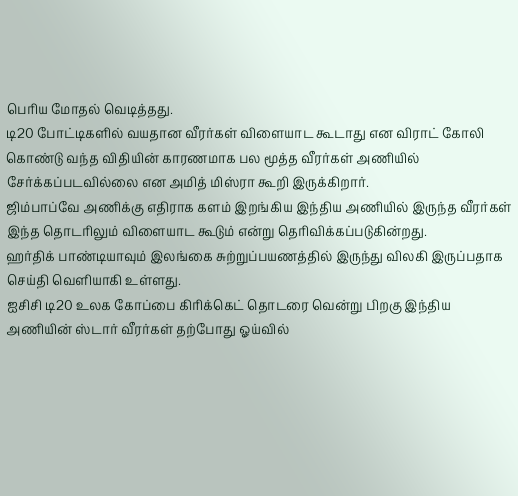பெரிய மோதல் வெடித்தது.
டி20 போட்டிகளில் வயதான வீரர்கள் விளையாட கூடாது என விராட் கோலி கொண்டு வந்த விதியின் காரணமாக பல மூத்த வீரர்கள் அணியில் சேர்க்கப்படவில்லை என அமித் மிஸ்ரா கூறி இருக்கிறார்.
ஜிம்பாப்வே அணிக்கு எதிராக களம் இறங்கிய இந்திய அணியில் இருந்த வீரர்கள் இந்த தொடரிலும் விளையாட கூடும் என்று தெரிவிக்கப்படுகின்றது.
ஹர்திக் பாண்டியாவும் இலங்கை சுற்றுப்பயணத்தில் இருந்து விலகி இருப்பதாக செய்தி வெளியாகி உள்ளது.
ஐசிசி டி20 உலக கோப்பை கிரிக்கெட் தொடரை வென்று பிறகு இந்திய அணியின் ஸ்டார் வீரர்கள் தற்போது ஓய்வில்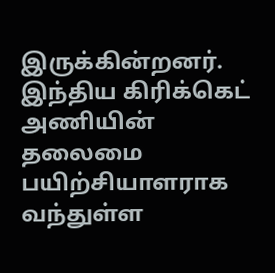இருக்கின்றனர்.
இந்திய கிரிக்கெட் அணியின் தலைமை பயிற்சியாளராக வந்துள்ள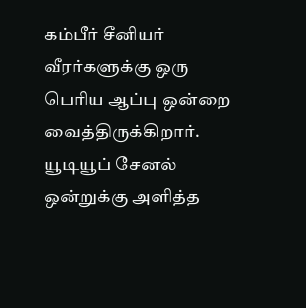கம்பீர் சீனியர் வீரர்களுக்கு ஒரு பெரிய ஆப்பு ஒன்றை வைத்திருக்கிறார்.
யூடியூப் சேனல் ஒன்றுக்கு அளித்த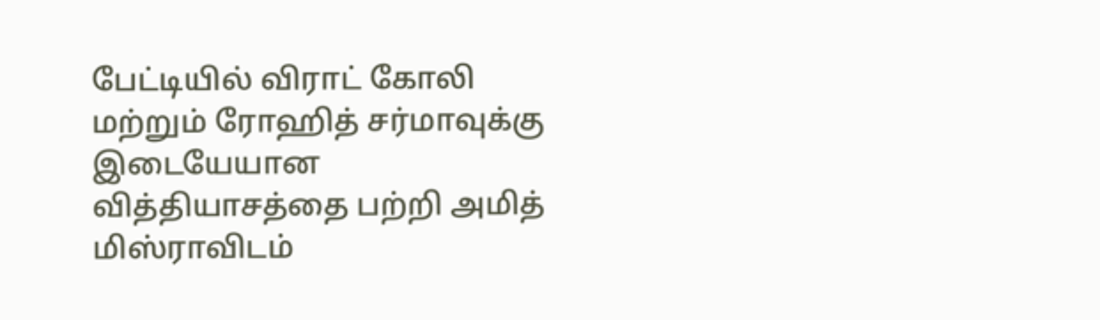பேட்டியில் விராட் கோலி மற்றும் ரோஹித் சர்மாவுக்கு இடையேயான வித்தியாசத்தை பற்றி அமித் மிஸ்ராவிடம்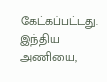கேட்கப்பட்டது.
இந்திய அணியை,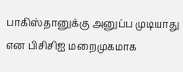பாகிஸ்தானுக்கு அனுப்ப முடியாது என பிசிசிஐ மறைமுகமாக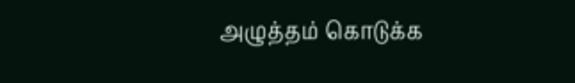அழுத்தம் கொடுக்க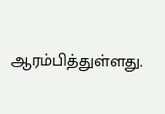ஆரம்பித்துள்ளது.